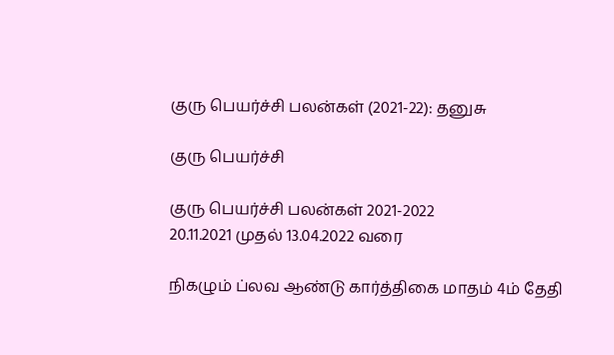குரு பெயர்ச்சி பலன்கள் (2021-22): தனுசு

குரு பெயர்ச்சி

குரு பெயர்ச்சி பலன்கள் 2021-2022
20.11.2021 முதல் 13.04.2022 வரை

நிகழும் ப்லவ ஆண்டு கார்த்திகை மாதம் 4ம் தேதி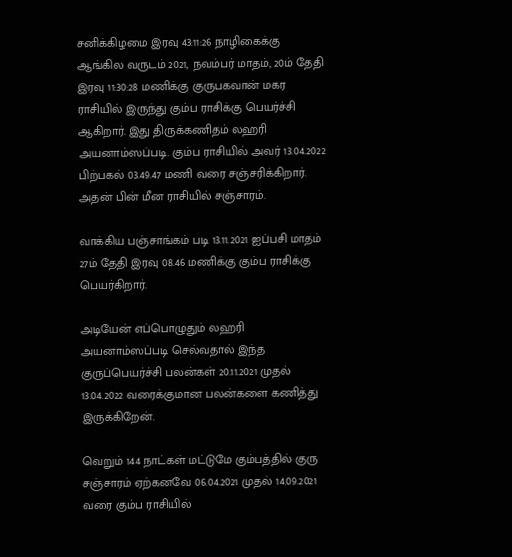சனிக்கிழமை இரவு 43:11:26 நாழிகைக்கு ஆங்கில வருடம் 2021, நவம்பர் மாதம், 20ம் தேதி இரவு 11:30:28 மணிக்கு குருபகவான் மகர ராசியில் இருந்து கும்ப ராசிக்கு பெயர்ச்சி ஆகிறார். இது திருக்கணிதம் லஹரி அயனாம்ஸப்படி. கும்ப ராசியில் அவர் 13.04.2022 பிற்பகல் 03.49.47 மணி வரை சஞ்சரிக்கிறார். அதன் பின் மீன ராசியில் சஞ்சாரம்.

வாக்கிய பஞ்சாங்கம் படி 13.11.2021 ஐப்பசி மாதம் 27ம் தேதி இரவு 08.46 மணிக்கு கும்ப ராசிக்கு பெயர்கிறார்.

அடியேன் எப்பொழுதும் லஹரி அயனாம்ஸப்படி செல்வதால் இந்த குருப்பெயர்ச்சி பலன்கள் 20.11.2021 முதல் 13.04.2022 வரைக்குமான பலன்களை கணித்து இருக்கிறேன்.

வெறும் 144 நாட்கள் மட்டுமே கும்பத்தில் குரு சஞ்சாரம் ஏற்கனவே 06.04.2021 முதல் 14.09.2021 வரை கும்ப ராசியில்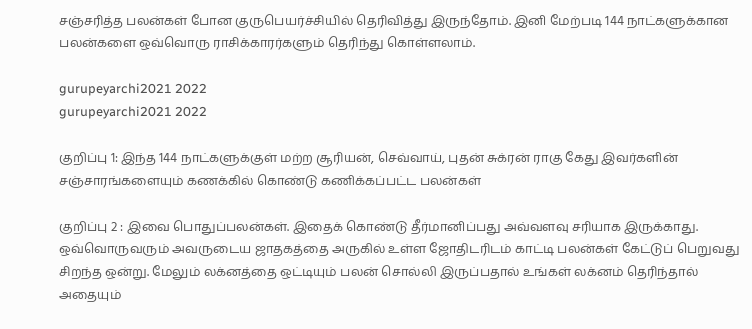சஞ்சரித்த பலன்கள் போன குருபெயர்ச்சியில் தெரிவித்து இருந்தோம். இனி மேற்படி 144 நாட்களுக்கான பலன்களை ஒவ்வொரு ராசிக்காரர்களும் தெரிந்து கொள்ளலாம்.

gurupeyarchi2021 2022
gurupeyarchi2021 2022

குறிப்பு 1: இந்த 144 நாட்களுக்குள் மற்ற சூரியன், செவ்வாய், புதன் சுக்ரன் ராகு கேது இவர்களின் சஞ்சாரங்களையும் கணக்கில் கொண்டு கணிக்கப்பட்ட பலன்கள்

குறிப்பு 2 : இவை பொதுப்பலன்கள். இதைக் கொண்டு தீர்மானிப்பது அவ்வளவு சரியாக இருக்காது.  ஒவ்வொருவரும் அவருடைய ஜாதகத்தை அருகில் உள்ள ஜோதிடரிடம் காட்டி பலன்கள் கேட்டுப் பெறுவது சிறந்த ஒன்று. மேலும் லக்னத்தை ஒட்டியும் பலன் சொல்லி இருப்பதால் உங்கள் லக்னம் தெரிந்தால் அதையும்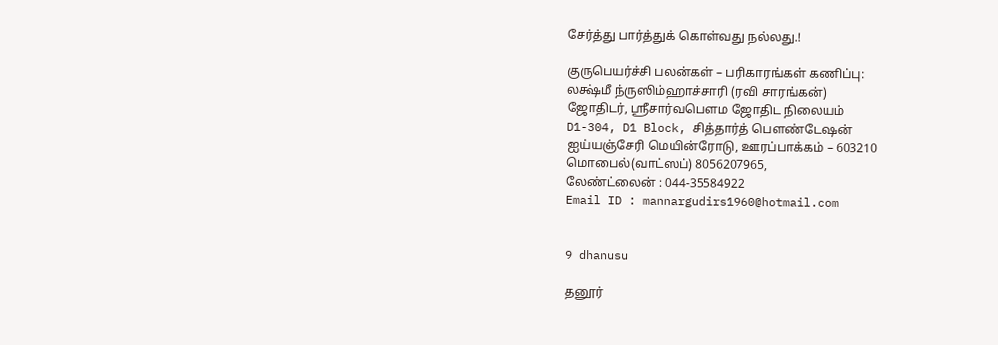சேர்த்து பார்த்துக் கொள்வது நல்லது.!

குருபெயர்ச்சி பலன்கள் – பரிகாரங்கள் கணிப்பு:
லக்ஷ்மீ ந்ருஸிம்ஹாச்சாரி (ரவி சாரங்கன்)
ஜோதிடர், ஸ்ரீசார்வபௌம ஜோதிட நிலையம்
D1-304, D1 Block, சித்தார்த் பௌண்டேஷன்
ஐய்யஞ்சேரி மெயின்ரோடு, ஊரப்பாக்கம் – 603210
மொபைல்(வாட்ஸப்) 8056207965,
லேண்ட்லைன் : 044-35584922
Email ID : mannargudirs1960@hotmail.com


9 dhanusu

தனூர்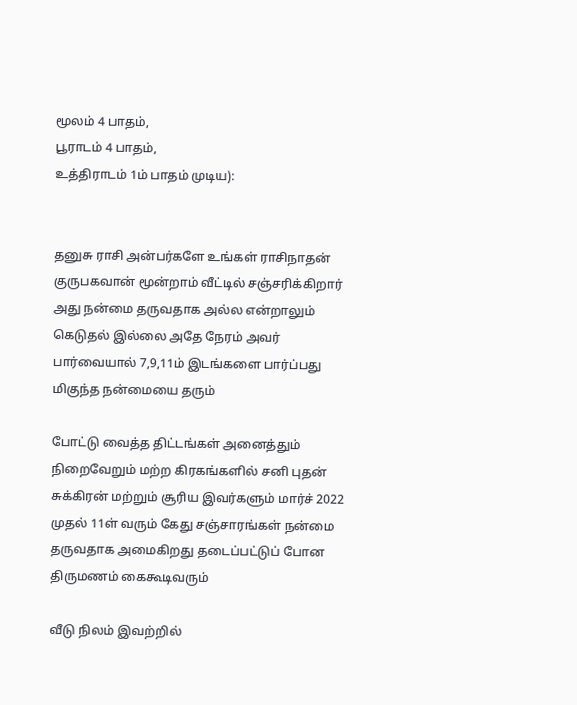மூலம் 4 பாதம்,
பூராடம் 4 பாதம்,
உத்திராடம் 1ம் பாதம் முடிய):


தனுசு ராசி அன்பர்களே உங்கள் ராசிநாதன் குருபகவான் மூன்றாம் வீட்டில் சஞ்சரிக்கிறார் அது நன்மை தருவதாக அல்ல என்றாலும் கெடுதல் இல்லை அதே நேரம் அவர் பார்வையால் 7,9,11ம் இடங்களை பார்ப்பது மிகுந்த நன்மையை தரும்

போட்டு வைத்த திட்டங்கள் அனைத்தும் நிறைவேறும் மற்ற கிரகங்களில் சனி புதன் சுக்கிரன் மற்றும் சூரிய இவர்களும் மார்ச் 2022 முதல் 11ள் வரும் கேது சஞ்சாரங்கள் நன்மை தருவதாக அமைகிறது தடைப்பட்டுப் போன திருமணம் கைகூடிவரும்

வீடு நிலம் இவற்றில்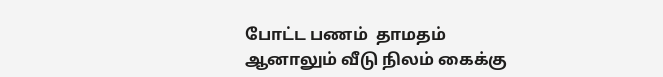போட்ட பணம்  தாமதம் ஆனாலும் வீடு நிலம் கைக்கு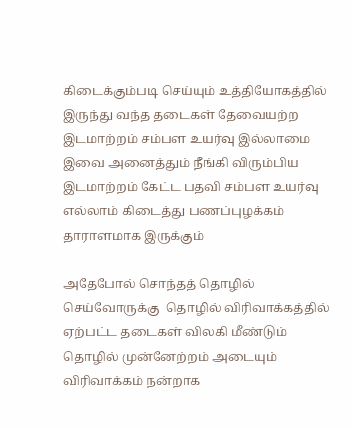கிடைக்கும்படி செய்யும் உத்தியோகத்தில் இருந்து வந்த தடைகள் தேவையற்ற இடமாற்றம் சம்பள உயர்வு இல்லாமை இவை அனைத்தும் நீங்கி விரும்பிய இடமாற்றம் கேட்ட பதவி சம்பள உயர்வு எல்லாம் கிடைத்து பணப்புழக்கம் தாராளமாக இருக்கும்

அதேபோல் சொந்தத் தொழில் செய்வோருக்கு  தொழில் விரிவாக்கத்தில் ஏற்பட்ட தடைகள் விலகி மீண்டும் தொழில் முன்னேற்றம் அடையும் விரிவாக்கம் நன்றாக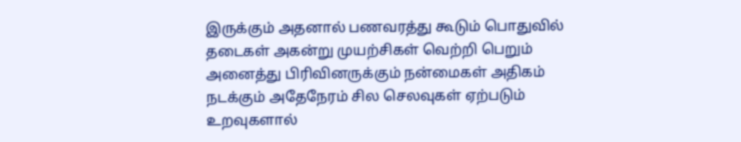இருக்கும் அதனால் பணவரத்து கூடும் பொதுவில் தடைகள் அகன்று முயற்சிகள் வெற்றி பெறும் அனைத்து பிரிவினருக்கும் நன்மைகள் அதிகம் நடக்கும் அதேநேரம் சில செலவுகள் ஏற்படும் உறவுகளால்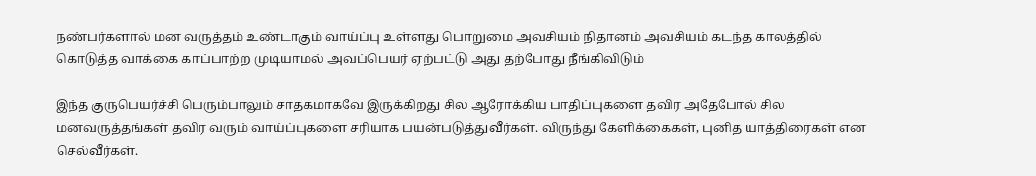நண்பர்களால் மன வருத்தம் உண்டாகும் வாய்ப்பு உள்ளது பொறுமை அவசியம் நிதானம் அவசியம் கடந்த காலத்தில் கொடுத்த வாக்கை காப்பாற்ற முடியாமல் அவப்பெயர் ஏற்பட்டு அது தற்போது நீங்கிவிடும்

இந்த குருபெயர்ச்சி பெரும்பாலும் சாதகமாகவே இருக்கிறது சில ஆரோக்கிய பாதிப்புகளை தவிர அதேபோல் சில மனவருத்தங்கள் தவிர வரும் வாய்ப்புகளை சரியாக பயன்படுத்துவீர்கள். விருந்து கேளிக்கைகள், புனித யாத்திரைகள் என செல்வீர்கள்.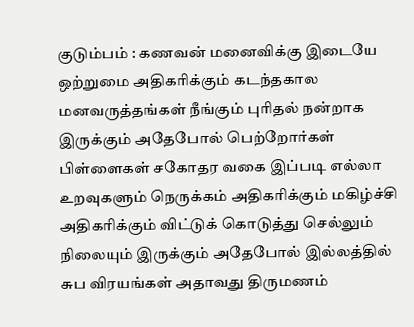குடும்பம் : கணவன் மனைவிக்கு இடையே ஒற்றுமை அதிகரிக்கும் கடந்தகால மனவருத்தங்கள் நீங்கும் புரிதல் நன்றாக இருக்கும் அதேபோல் பெற்றோர்கள் பிள்ளைகள் சகோதர வகை இப்படி எல்லா உறவுகளும் நெருக்கம் அதிகரிக்கும் மகிழ்ச்சி அதிகரிக்கும் விட்டுக் கொடுத்து செல்லும் நிலையும் இருக்கும் அதேபோல் இல்லத்தில் சுப விரயங்கள் அதாவது திருமணம்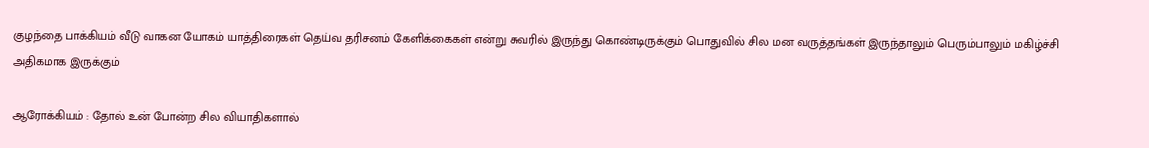குழந்தை பாக்கியம் வீடு வாகன யோகம் யாத்திரைகள் தெய்வ தரிசனம் கேளிக்கைகள் என்று சுவரில் இருந்து கொண்டிருக்கும் பொதுவில் சில மன வருத்தங்கள் இருந்தாலும் பெரும்பாலும் மகிழ்ச்சி அதிகமாக இருக்கும்

ஆரோக்கியம் : தோல் உன் போன்ற சில வியாதிகளால்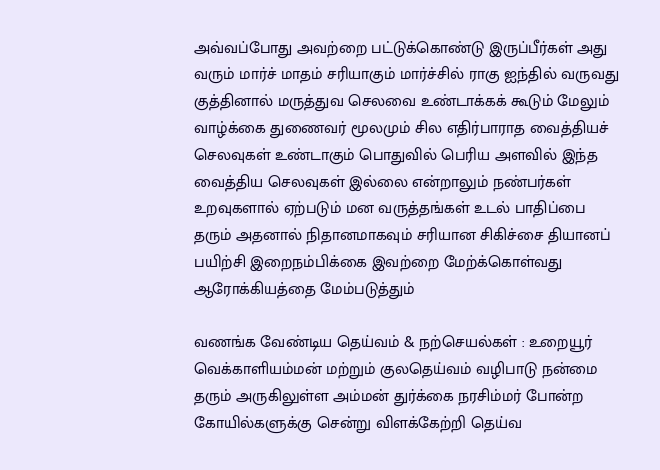அவ்வப்போது அவற்றை பட்டுக்கொண்டு இருப்பீர்கள் அது வரும் மார்ச் மாதம் சரியாகும் மார்ச்சில் ராகு ஐந்தில் வருவது குத்தினால் மருத்துவ செலவை உண்டாக்கக் கூடும் மேலும் வாழ்க்கை துணைவர் மூலமும் சில எதிர்பாராத வைத்தியச் செலவுகள் உண்டாகும் பொதுவில் பெரிய அளவில் இந்த வைத்திய செலவுகள் இல்லை என்றாலும் நண்பர்கள் உறவுகளால் ஏற்படும் மன வருத்தங்கள் உடல் பாதிப்பை தரும் அதனால் நிதானமாகவும் சரியான சிகிச்சை தியானப் பயிற்சி இறைநம்பிக்கை இவற்றை மேற்க்கொள்வது ஆரோக்கியத்தை மேம்படுத்தும்

வணங்க வேண்டிய தெய்வம் & நற்செயல்கள் : உறையூர் வெக்காளியம்மன் மற்றும் குலதெய்வம் வழிபாடு நன்மை தரும் அருகிலுள்ள அம்மன் துர்க்கை நரசிம்மர் போன்ற கோயில்களுக்கு சென்று விளக்கேற்றி தெய்வ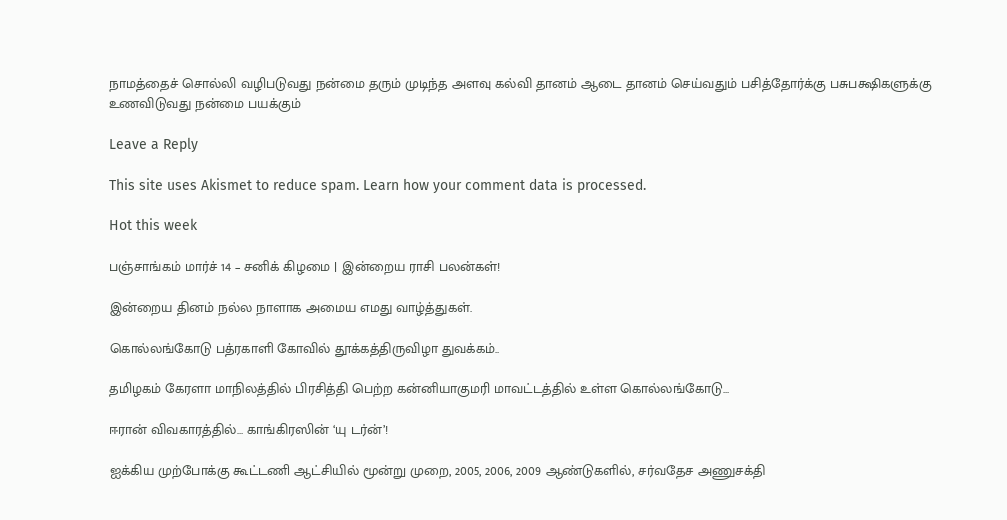நாமத்தைச் சொல்லி வழிபடுவது நன்மை தரும் முடிந்த அளவு கல்வி தானம் ஆடை தானம் செய்வதும் பசித்தோர்க்கு பசுபக்ஷிகளுக்கு உணவிடுவது நன்மை பயக்கும்

Leave a Reply

This site uses Akismet to reduce spam. Learn how your comment data is processed.

Hot this week

பஞ்சாங்கம் மார்ச் 14 – சனிக் கிழமை | இன்றைய ராசி பலன்கள்!

இன்றைய தினம் நல்ல நாளாக அமைய எமது வாழ்த்துகள்.

கொல்லங்கோடு பத்ரகாளி கோவில் தூக்கத்திருவிழா துவக்கம்..

தமிழகம் கேரளா மாநிலத்தில் பிரசித்தி பெற்ற கன்னியாகுமரி மாவட்டத்தில் உள்ள கொல்லங்கோடு...

ஈரான் விவகாரத்தில்… காங்கிரஸின் ‘யு டர்ன்’!

ஐக்கிய முற்போக்கு கூட்டணி ஆட்சியில் மூன்று முறை, 2005, 2006, 2009 ஆண்டுகளில், சர்வதேச அணுசக்தி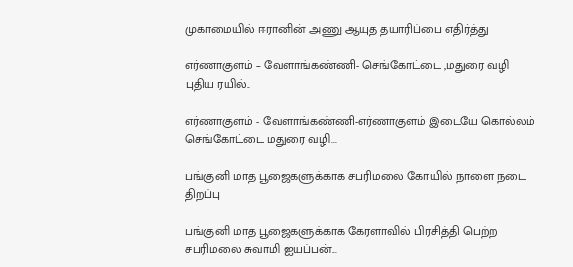முகாமையில் ஈரானின் அணு ஆயுத தயாரிப்பை எதிர்த்து

எர்ணாகுளம் – வேளாங்கண்ணி- செங்கோட்டை ,மதுரை வழி புதிய ரயில்..

எர்ணாகுளம் - வேளாங்கண்ணி-எர்ணாகுளம் இடையே கொல்லம் செங்கோட்டை மதுரை வழி...

பங்குனி மாத பூஜைகளுக்காக சபரிமலை கோயில் நாளை நடை திறப்பு

பங்குனி மாத பூஜைகளுக்காக கேரளாவில் பிரசித்தி பெற்ற சபரிமலை சுவாமி ஐயப்பன்...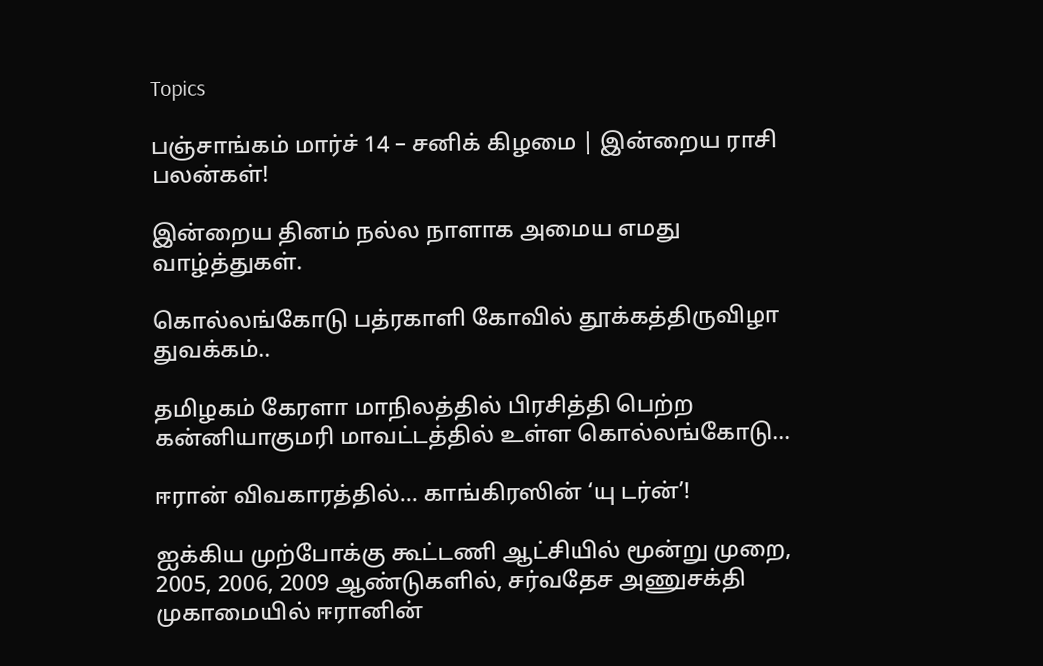Topics

பஞ்சாங்கம் மார்ச் 14 – சனிக் கிழமை | இன்றைய ராசி பலன்கள்!

இன்றைய தினம் நல்ல நாளாக அமைய எமது வாழ்த்துகள்.

கொல்லங்கோடு பத்ரகாளி கோவில் தூக்கத்திருவிழா துவக்கம்..

தமிழகம் கேரளா மாநிலத்தில் பிரசித்தி பெற்ற கன்னியாகுமரி மாவட்டத்தில் உள்ள கொல்லங்கோடு...

ஈரான் விவகாரத்தில்… காங்கிரஸின் ‘யு டர்ன்’!

ஐக்கிய முற்போக்கு கூட்டணி ஆட்சியில் மூன்று முறை, 2005, 2006, 2009 ஆண்டுகளில், சர்வதேச அணுசக்தி முகாமையில் ஈரானின்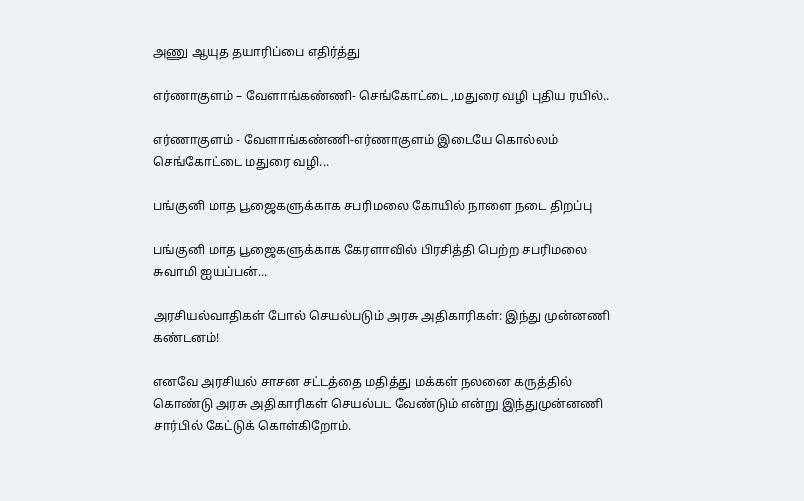அணு ஆயுத தயாரிப்பை எதிர்த்து

எர்ணாகுளம் – வேளாங்கண்ணி- செங்கோட்டை ,மதுரை வழி புதிய ரயில்..

எர்ணாகுளம் - வேளாங்கண்ணி-எர்ணாகுளம் இடையே கொல்லம் செங்கோட்டை மதுரை வழி...

பங்குனி மாத பூஜைகளுக்காக சபரிமலை கோயில் நாளை நடை திறப்பு

பங்குனி மாத பூஜைகளுக்காக கேரளாவில் பிரசித்தி பெற்ற சபரிமலை சுவாமி ஐயப்பன்...

அரசியல்வாதிகள் போல் செயல்படும் அரசு அதிகாரிகள்: இந்து முன்னணி கண்டனம்!

எனவே அரசியல் சாசன சட்டத்தை மதித்து மக்கள் நலனை கருத்தில் கொண்டு அரசு அதிகாரிகள் செயல்பட வேண்டும் என்று இந்துமுன்னணி சார்பில் கேட்டுக் கொள்கிறோம்.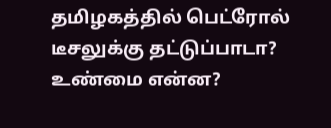தமிழகத்தில் பெட்ரோல் டீசலுக்கு தட்டுப்பாடா? உண்மை என்ன?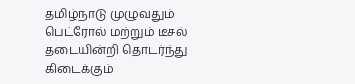தமிழ்நாடு முழுவதும் பெட்ரோல் மற்றும் டீசல் தடையின்றி தொடர்ந்து கிடைக்கும்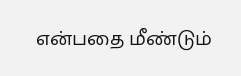என்பதை மீண்டும்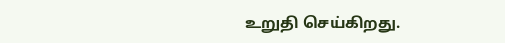உறுதி செய்கிறது.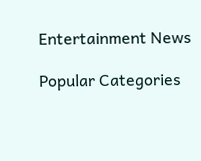Entertainment News

Popular Categories